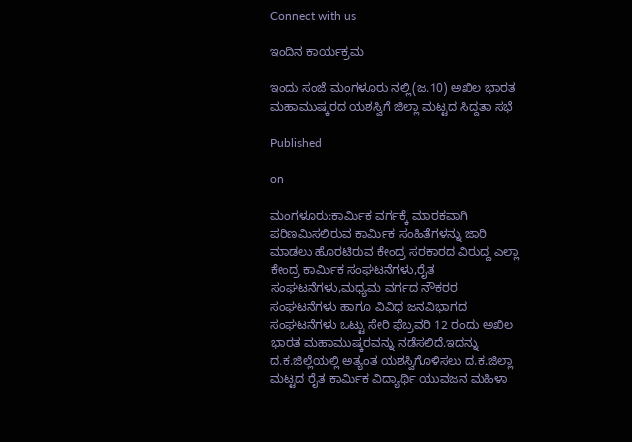Connect with us

ಇಂದಿನ ಕಾರ್ಯಕ್ರಮ

ಇಂದು ಸಂಜೆ ಮಂಗಳೂರು ನಲ್ಲಿ(ಜ.10) ಅಖಿಲ ಭಾರತ ಮಹಾಮುಷ್ಕರದ ಯಶಸ್ವಿಗೆ ಜಿಲ್ಲಾ ಮಟ್ಟದ ಸಿದ್ದತಾ ಸಭೆ

Published

on

ಮಂಗಳೂರು:ಕಾರ್ಮಿಕ ವರ್ಗಕ್ಕೆ ಮಾರಕವಾಗಿ ಪರಿಣಮಿಸಲಿರುವ ಕಾರ್ಮಿಕ ಸಂಹಿತೆಗಳನ್ನು ಜಾರಿ ಮಾಡಲು ಹೊರಟಿರುವ ಕೇಂದ್ರ ಸರಕಾರದ ವಿರುದ್ದ ಎಲ್ಲಾ ಕೇಂದ್ರ ಕಾರ್ಮಿಕ ಸಂಘಟನೆಗಳು,ರೈತ ಸಂಘಟನೆಗಳು,ಮಧ್ಯಮ ವರ್ಗದ ನೌಕರರ ಸಂಘಟನೆಗಳು ಹಾಗೂ ವಿವಿಧ ಜನವಿಭಾಗದ ಸಂಘಟನೆಗಳು ಒಟ್ಟು ಸೇರಿ ಫೆಬ್ರವರಿ 12 ರಂದು ಅಖಿಲ ಭಾರತ ಮಹಾಮುಷ್ಕರವನ್ನು ನಡೆಸಲಿದೆ.ಇದನ್ನು ದ.ಕ.ಜಿಲ್ಲೆಯಲ್ಲಿ ಅತ್ಯಂತ ಯಶಸ್ವಿಗೊಳಿಸಲು ದ.ಕ‌.ಜಿಲ್ಲಾ ಮಟ್ಟದ ರೈತ ಕಾರ್ಮಿಕ ವಿದ್ಯಾರ್ಥಿ ಯುವಜನ ಮಹಿಳಾ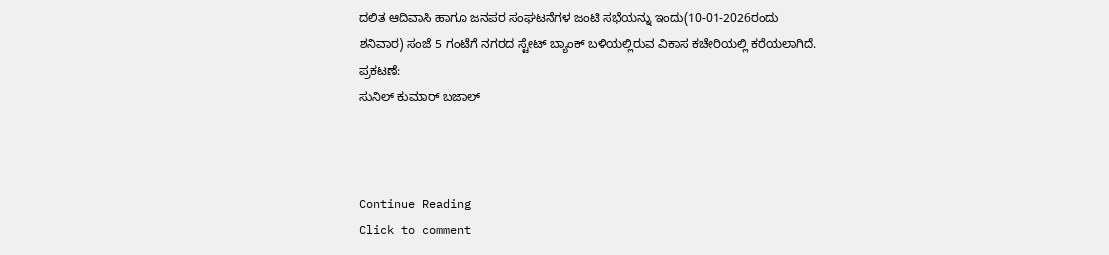ದಲಿತ ಆದಿವಾಸಿ ಹಾಗೂ ಜನಪರ ಸಂಘಟನೆಗಳ ಜಂಟಿ ಸಭೆಯನ್ನು ಇಂದು(10-01-2026ರಂದು ಶನಿವಾರ) ಸಂಜೆ 5 ಗಂಟೆಗೆ ನಗರದ ಸ್ಟೇಟ್ ಬ್ಯಾಂಕ್ ಬಳಿಯಲ್ಲಿರುವ ವಿಕಾಸ ಕಚೇರಿಯಲ್ಲಿ ಕರೆಯಲಾಗಿದೆ.
ಪ್ರಕಟಣೆ:
ಸುನಿಲ್ ಕುಮಾರ್ ಬಜಾಲ್



Continue Reading
Click to comment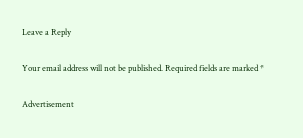Leave a Reply

Your email address will not be published. Required fields are marked *

Advertisement